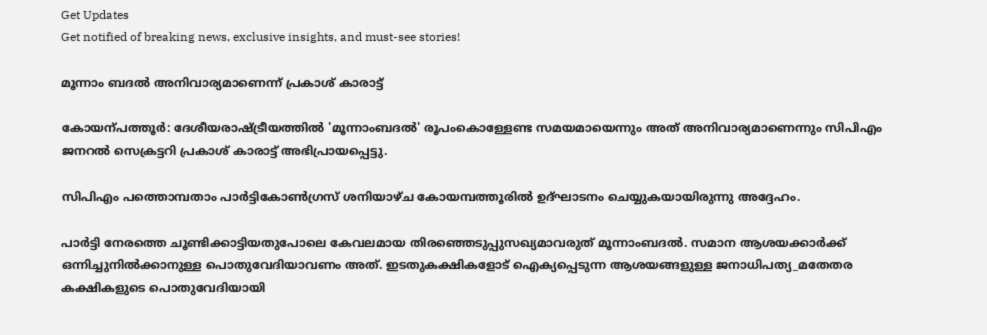Get Updates
Get notified of breaking news, exclusive insights, and must-see stories!

മൂന്നാം ബദല്‍ അനിവാര്യമാണെന്ന് പ്രകാശ് കാരാട്ട്

കോയന്പത്തൂര്‍: ദേശീയരാഷ്ട്രീയത്തില്‍ 'മൂന്നാംബദല്‍' രൂപംകൊള്ളേണ്ട സമയമായെന്നും അത് അനിവാര്യമാണെന്നും സിപിഎം ജനറല്‍ സെക്രട്ടറി പ്രകാശ് കാരാട്ട് അഭിപ്രായപ്പെട്ടു.

സിപിഎം പത്തൊമ്പതാം പാര്‍ട്ടികോണ്‍ഗ്രസ് ശനിയാഴ്ച കോയമ്പത്തൂരില്‍ ഉദ്ഘാടനം ചെയ്യുകയായിരുന്നു അദ്ദേഹം.

പാര്‍ട്ടി നേരത്തെ ചൂണ്ടിക്കാട്ടിയതുപോലെ കേവലമായ തിരഞ്ഞെടുപ്പുസഖ്യമാവരുത് മൂന്നാംബദല്‍. സമാന ആശയക്കാര്‍ക്ക് ഒന്നിച്ചുനില്‍ക്കാനുള്ള പൊതുവേദിയാവണം അത്. ഇടതുകക്ഷികളോട് ഐക്യപ്പെടുന്ന ആശയങ്ങളുള്ള ജനാധിപത്യ_മതേതര കക്ഷികളുടെ പൊതുവേദിയായി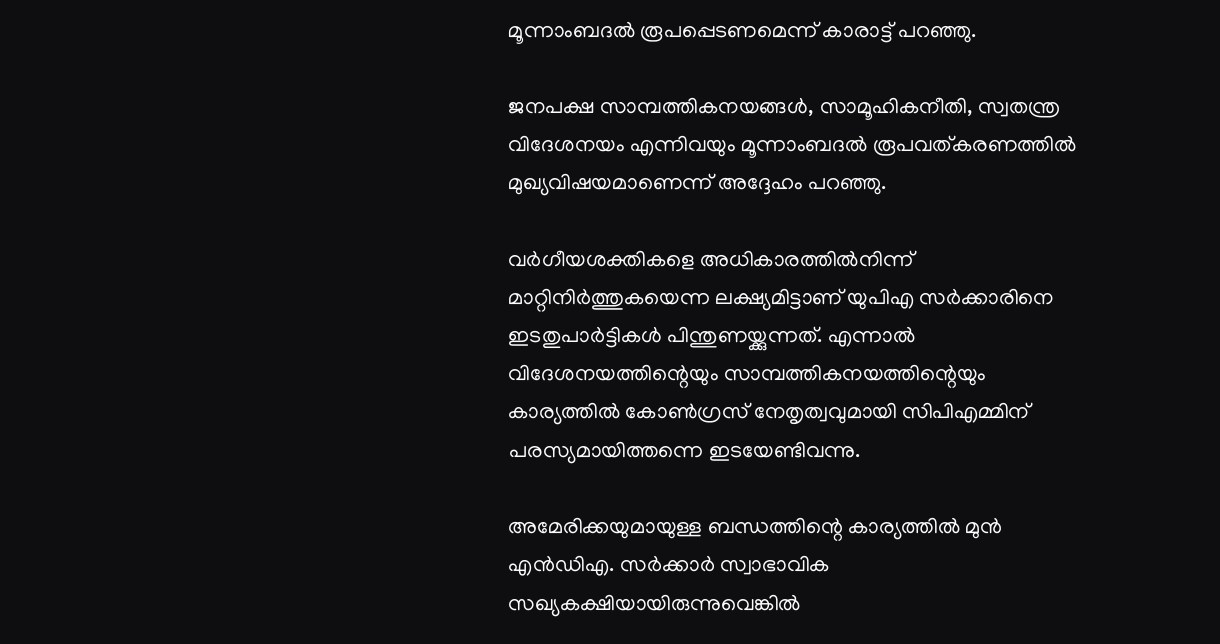മൂന്നാംബദല്‍ രൂപപ്പെടണമെന്ന് കാരാട്ട് പറഞ്ഞു.

ജനപക്ഷ സാമ്പത്തികനയങ്ങള്‍, സാമൂഹികനീതി, സ്വതന്ത്ര വിദേശനയം എന്നിവയും മൂന്നാംബദല്‍ രൂപവത്കരണത്തില്‍ മുഖ്യവിഷയമാണെന്ന് അദ്ദേഹം പറഞ്ഞു.

വര്‍ഗീയശക്തികളെ അധികാരത്തില്‍നിന്ന് മാറ്റിനിര്‍ത്തുകയെന്ന ലക്ഷ്യമിട്ടാണ് യുപിഎ സര്‍ക്കാരിനെ ഇടതുപാര്‍ട്ടികള്‍ പിന്തുണയ്ക്കുന്നത്. എന്നാല്‍ വിദേശനയത്തിന്റെയും സാമ്പത്തികനയത്തിന്റെയും കാര്യത്തില്‍ കോണ്‍ഗ്രസ് നേതൃത്വവുമായി സിപിഎമ്മിന് പരസ്യമായിത്തന്നെ ഇടയേണ്ടിവന്നു.

അമേരിക്കയുമായുള്ള ബന്ധത്തിന്റെ കാര്യത്തില്‍ മുന്‍ എന്‍ഡിഎ. സര്‍ക്കാര്‍ സ്വാഭാവിക സഖ്യകക്ഷിയായിരുന്നുവെങ്കില്‍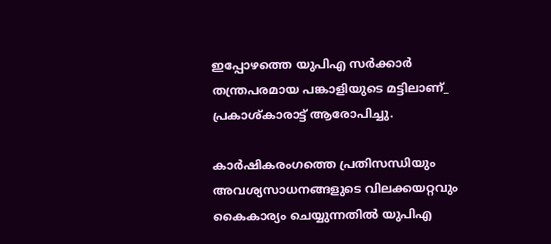ഇപ്പോഴത്തെ യുപിഎ സര്‍ക്കാര്‍ തന്ത്രപരമായ പങ്കാളിയുടെ മട്ടിലാണ്_ പ്രകാശ്കാരാട്ട് ആരോപിച്ചു.

കാര്‍ഷികരംഗത്തെ പ്രതിസന്ധിയും അവശ്യസാധനങ്ങളുടെ വിലക്കയറ്റവും കൈകാര്യം ചെയ്യുന്നതില്‍ യുപിഎ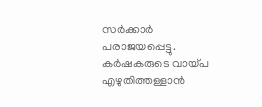സര്‍ക്കാര്‍ പരാജയപ്പെട്ടു. കര്‍ഷകരുടെ വായ്പ എഴുതിത്തള്ളാന്‍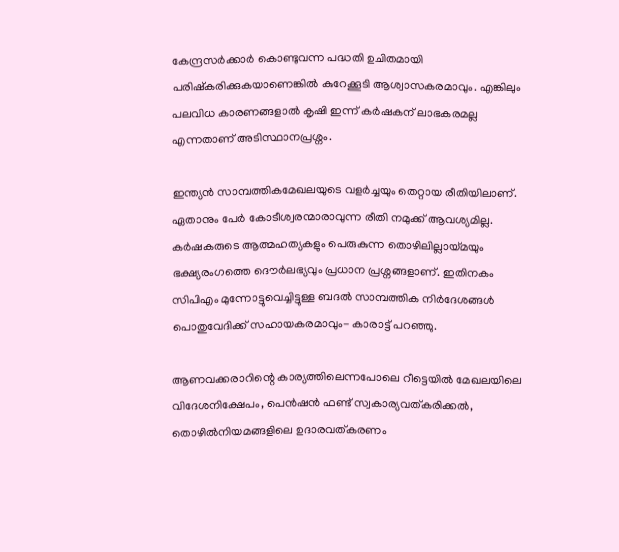കേന്ദ്രസര്‍ക്കാര്‍ കൊണ്ടുവന്ന പദ്ധതി ഉചിതമായി പരിഷ്കരിക്കുകയാണെങ്കില്‍ കുറേക്കൂടി ആശ്വാസകരമാവും. എങ്കിലും പലവിധ കാരണങ്ങളാല്‍ കൃഷി ഇന്ന് കര്‍ഷകന് ലാഭകരമല്ല എന്നതാണ് അടിസ്ഥാനപ്രശ്നം.

ഇന്ത്യന്‍ സാമ്പത്തികമേഖലയുടെ വളര്‍ച്ചയും തെറ്റായ രീതിയിലാണ്. ഏതാനും പേര്‍ കോടീശ്വരന്മാരാവുന്ന രീതി നമുക്ക് ആവശ്യമില്ല. കര്‍ഷകരുടെ ആത്മഹത്യകളും പെരുകുന്ന തൊഴിലില്ലായ്മയും ഭക്ഷ്യരംഗത്തെ ദൌര്‍ലഭ്യവും പ്രധാന പ്രശ്നങ്ങളാണ്. ഇതിനകം സിപിഎം മുന്നോട്ടുവെച്ചിട്ടുള്ള ബദല്‍ സാമ്പത്തിക നിര്‍ദേശങ്ങള്‍ പൊതുവേദിക്ക് സഹായകരമാവും- കാരാട്ട് പറഞ്ഞു.

ആണവക്കരാറിന്റെ കാര്യത്തിലെന്നപോലെ റീട്ടെയില്‍ മേഖലയിലെ വിദേശനിക്ഷേപം, പെന്‍ഷന്‍ ഫണ്ട് സ്വകാര്യവത്കരിക്കല്‍, തൊഴില്‍നിയമങ്ങളിലെ ഉദാരവത്കരണം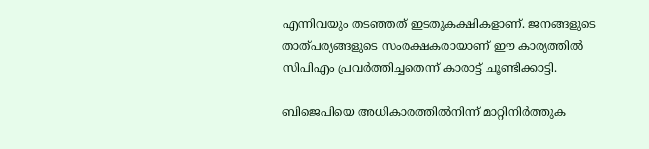എന്നിവയും തടഞ്ഞത് ഇടതുകക്ഷികളാണ്. ജനങ്ങളുടെ താത്പര്യങ്ങളുടെ സംരക്ഷകരായാണ് ഈ കാര്യത്തില്‍ സിപിഎം പ്രവര്‍ത്തിച്ചതെന്ന് കാരാട്ട് ചൂണ്ടിക്കാട്ടി.

ബിജെപിയെ അധികാരത്തില്‍നിന്ന് മാറ്റിനിര്‍ത്തുക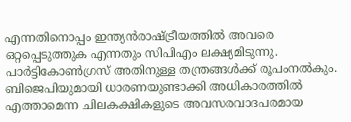എന്നതിനൊപ്പം ഇന്ത്യന്‍രാഷ്ട്രീയത്തില്‍ അവരെ ഒറ്റപ്പെടുത്തുക എന്നതും സിപിഎം ലക്ഷ്യമിടുന്നു. പാര്‍ട്ടികോണ്‍ഗ്രസ് അതിനുള്ള തന്ത്രങ്ങള്‍ക്ക് രൂപംനല്‍കും. ബിജെപിയുമായി ധാരണയുണ്ടാക്കി അധികാരത്തില്‍ എത്താമെന്ന ചിലകക്ഷികളുടെ അവസരവാദപരമായ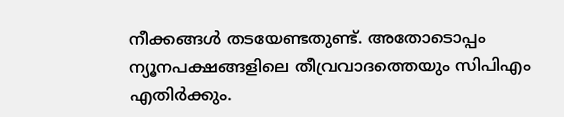നീക്കങ്ങള്‍ തടയേണ്ടതുണ്ട്. അതോടൊപ്പം ന്യൂനപക്ഷങ്ങളിലെ തീവ്രവാദത്തെയും സിപിഎം എതിര്‍ക്കും.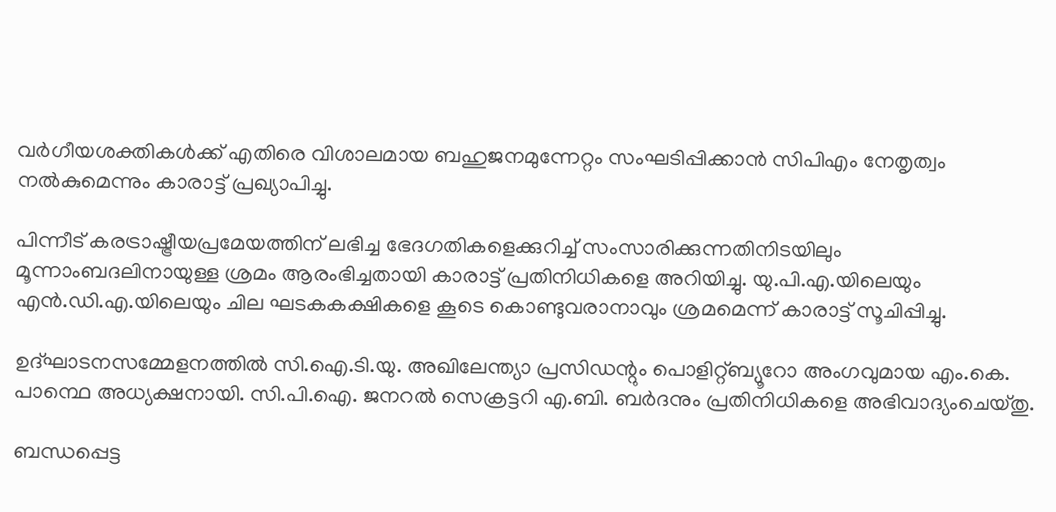വര്‍ഗീയശക്തികള്‍ക്ക് എതിരെ വിശാലമായ ബഹുജനമുന്നേറ്റം സംഘടിപ്പിക്കാന്‍ സിപിഎം നേതൃത്വം നല്‍കുമെന്നും കാരാട്ട് പ്രഖ്യാപിച്ചു.

പിന്നീട് കരട്രാഷ്ട്രീയപ്രമേയത്തിന് ലഭിച്ച ഭേദഗതികളെക്കുറിച്ച് സംസാരിക്കുന്നതിനിടയിലും മൂന്നാംബദലിനായുള്ള ശ്രമം ആരംഭിച്ചതായി കാരാട്ട് പ്രതിനിധികളെ അറിയിച്ചു. യു.പി.എ.യിലെയും എന്‍.ഡി.എ.യിലെയും ചില ഘടകകക്ഷികളെ കൂടെ കൊണ്ടുവരാനാവും ശ്രമമെന്ന് കാരാട്ട് സൂചിപ്പിച്ചു.

ഉദ്ഘാടനസമ്മേളനത്തില്‍ സി.ഐ.ടി.യു. അഖിലേന്ത്യാ പ്രസിഡന്റും പൊളിറ്റ്ബ്യൂറോ അംഗവുമായ എം.കെ. പാന്ഥെ അധ്യക്ഷനായി. സി.പി.ഐ. ജനറല്‍ സെക്രട്ടറി എ.ബി. ബര്‍ദനും പ്രതിനിധികളെ അഭിവാദ്യംചെയ്തു.

ബന്ധപ്പെട്ട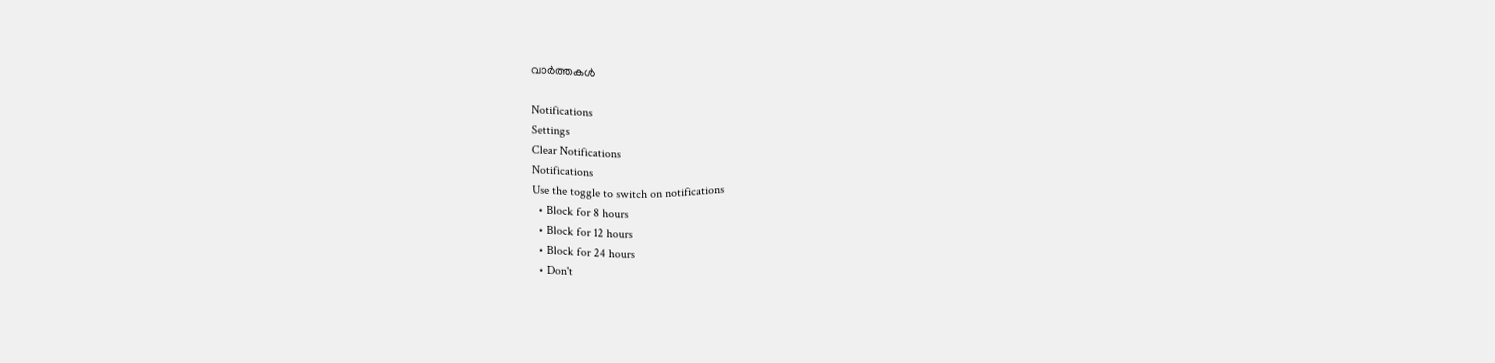വാര്‍ത്തകള്‍

Notifications
Settings
Clear Notifications
Notifications
Use the toggle to switch on notifications
  • Block for 8 hours
  • Block for 12 hours
  • Block for 24 hours
  • Don't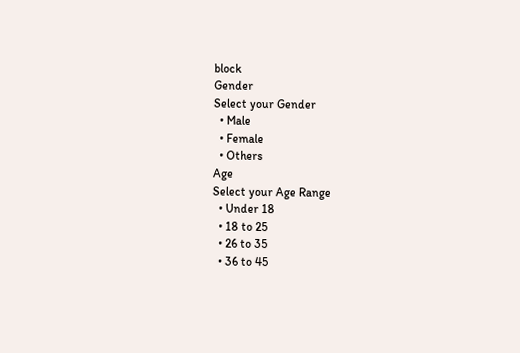block
Gender
Select your Gender
  • Male
  • Female
  • Others
Age
Select your Age Range
  • Under 18
  • 18 to 25
  • 26 to 35
  • 36 to 45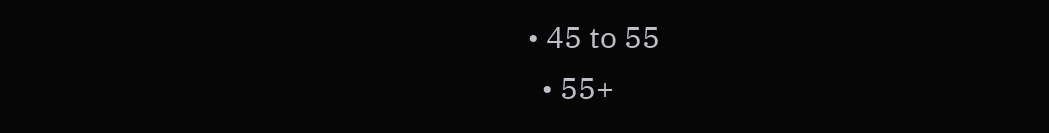• 45 to 55
  • 55+